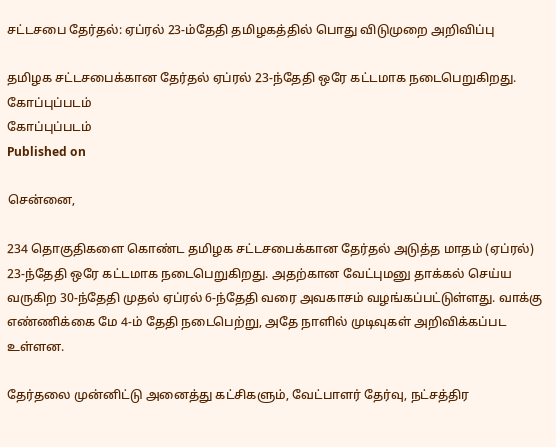சட்டசபை தேர்தல்: ஏப்ரல் 23-ம்தேதி தமிழகத்தில் பொது விடுமுறை அறிவிப்பு

தமிழக சட்டசபைக்கான தேர்தல் ஏப்ரல் 23-ந்தேதி ஒரே கட்டமாக நடைபெறுகிறது.
கோப்புப்படம்
கோப்புப்படம்
Published on

சென்னை,

234 தொகுதிகளை கொண்ட தமிழக சட்டசபைக்கான தேர்தல் அடுத்த மாதம் (ஏப்ரல்) 23-ந்தேதி ஒரே கட்டமாக நடைபெறுகிறது. அதற்கான வேட்புமனு தாக்கல் செய்ய வருகிற 30-ந்தேதி முதல் ஏப்ரல் 6-ந்தேதி வரை அவகாசம் வழங்கப்பட்டுள்ளது. வாக்கு எண்ணிக்கை மே 4-ம் தேதி நடைபெற்று, அதே நாளில் முடிவுகள் அறிவிக்கப்பட உள்ளன.

தேர்தலை முன்னிட்டு அனைத்து கட்சிகளும், வேட்பாளர் தேர்வு, நட்சத்திர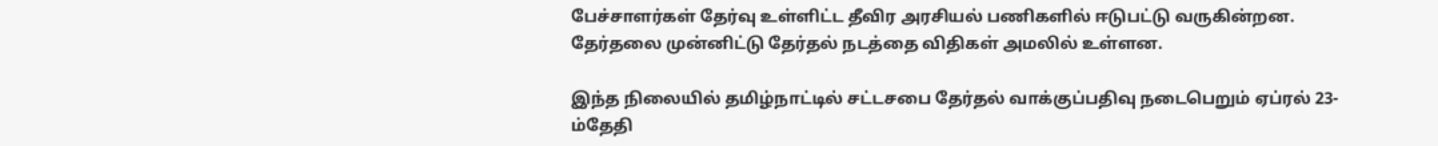பேச்சாளர்கள் தேர்வு உள்ளிட்ட தீவிர அரசியல் பணிகளில் ஈடுபட்டு வருகின்றன. தேர்தலை முன்னிட்டு தேர்தல் நடத்தை விதிகள் அமலில் உள்ளன.

இந்த நிலையில் தமிழ்நாட்டில் சட்டசபை தேர்தல் வாக்குப்பதிவு நடைபெறும் ஏப்ரல் 23-ம்தேதி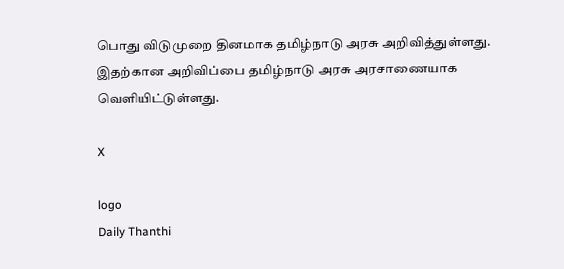பொது விடுமுறை தினமாக தமிழ்நாடு அரசு அறிவித்துள்ளது. இதற்கான அறிவிப்பை தமிழ்நாடு அரசு அரசாணையாக வெளியிட்டுள்ளது.

X

logo
Daily Thanthi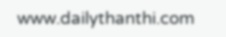www.dailythanthi.com